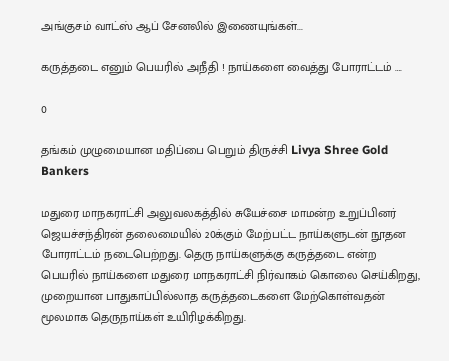அங்குசம் வாட்ஸ் ஆப் சேனலில் இணையுங்கள்...

கருத்தடை எனும் பெயரில் அநீதி ! நாய்களை வைத்து போராட்டம் ….

0

தங்கம் முழுமையான மதிப்பை பெறும் திருச்சி Livya Shree Gold Bankers

மதுரை மாநகராட்சி அலுவலகத்தில் சுயேச்சை மாமன்ற உறுப்பினர் ஜெயச்சந்திரன் தலைமையில் 20க்கும் மேற்பட்ட நாய்களுடன் நூதன போராட்டம் நடைபெற்றது. தெரு நாய்களுக்கு கருத்தடை என்ற பெயரில் நாய்களை மதுரை மாநகராட்சி நிர்வாகம் கொலை செய்கிறது, முறையான பாதுகாப்பில்லாத கருத்தடைகளை மேற்கொள்வதன் மூலமாக தெருநாய்கள் உயிரிழக்கிறது.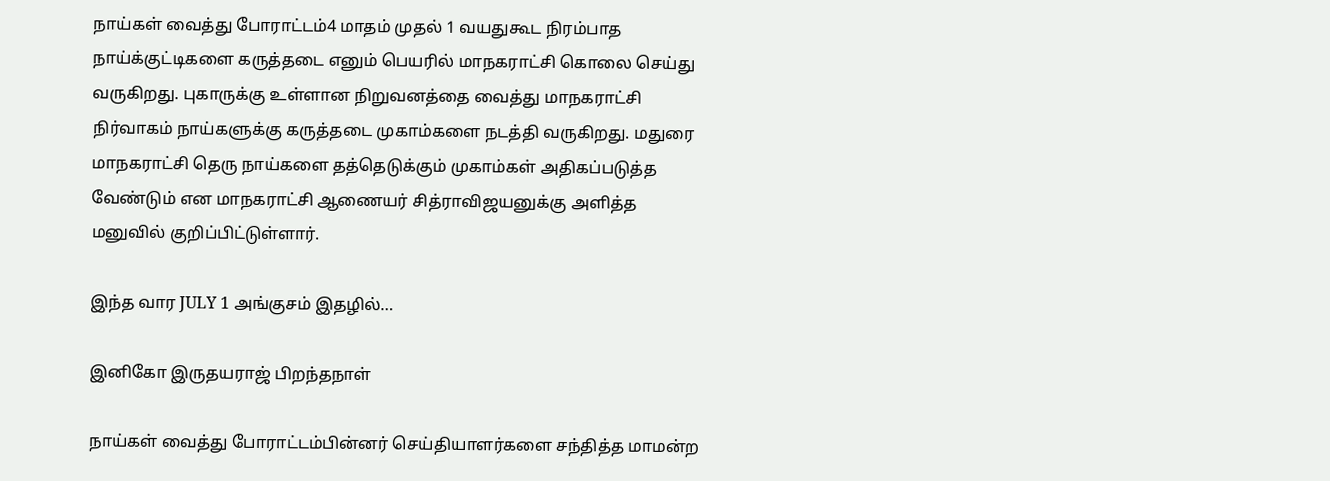நாய்கள் வைத்து போராட்டம்4 மாதம் முதல் 1 வயதுகூட நிரம்பாத நாய்க்குட்டிகளை கருத்தடை எனும் பெயரில் மாநகராட்சி கொலை செய்து வருகிறது. புகாருக்கு உள்ளான நிறுவனத்தை வைத்து மாநகராட்சி நிர்வாகம் நாய்களுக்கு கருத்தடை முகாம்களை நடத்தி வருகிறது. மதுரை மாநகராட்சி தெரு நாய்களை தத்தெடுக்கும் முகாம்கள் அதிகப்படுத்த வேண்டும் என மாநகராட்சி ஆணையர் சித்ராவிஜயனுக்கு அளித்த மனுவில் குறிப்பிட்டுள்ளார்.

இந்த வார JULY 1 அங்குசம் இதழில்…

இனிகோ இருதயராஜ் பிறந்தநாள்

நாய்கள் வைத்து போராட்டம்பின்னர் செய்தியாளர்களை சந்தித்த மாமன்ற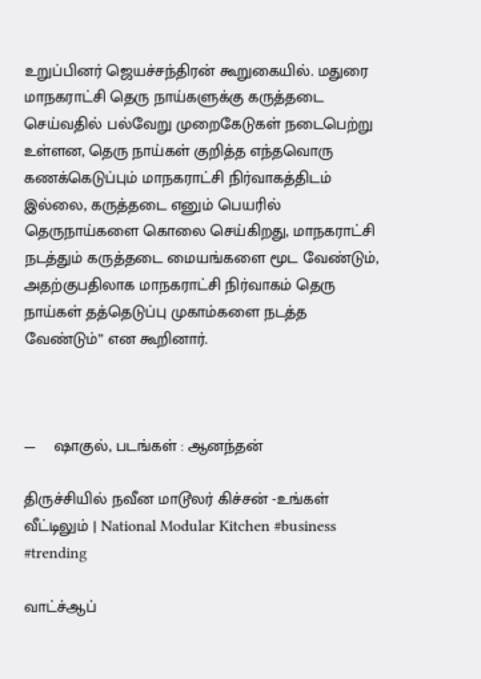உறுப்பினர் ஜெயச்சந்திரன் கூறுகையில். மதுரை மாநகராட்சி தெரு நாய்களுக்கு கருத்தடை செய்வதில் பல்வேறு முறைகேடுகள் நடைபெற்று உள்ளன, தெரு நாய்கள் குறித்த எந்தவொரு கணக்கெடுப்பும் மாநகராட்சி நிர்வாகத்திடம் இல்லை, கருத்தடை எனும் பெயரில் தெருநாய்களை கொலை செய்கிறது, மாநகராட்சி நடத்தும் கருத்தடை மையங்களை மூட வேண்டும், அதற்குபதிலாக மாநகராட்சி நிர்வாகம் தெரு நாய்கள் தத்தெடுப்பு முகாம்களை நடத்த வேண்டும்” என கூறினார்.



—    ஷாகுல், படங்கள் : ஆனந்தன்

திருச்சியில் நவீன மாடூலர் கிச்சன் -உங்கள் வீட்டிலும் | National Modular Kitchen #business #trending

வாட்ச்ஆப்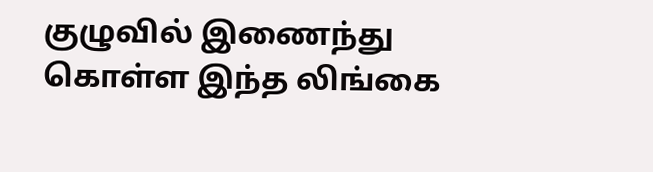குழுவில் இணைந்து கொள்ள இந்த லிங்கை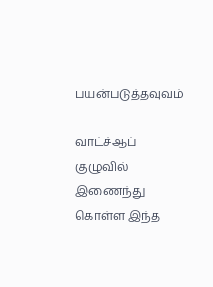பயன்படுத்தவுவம்

வாட்ச்ஆப் குழுவில் இணைந்து கொள்ள இந்த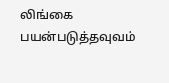லிங்கை பயன்படுத்தவுவம்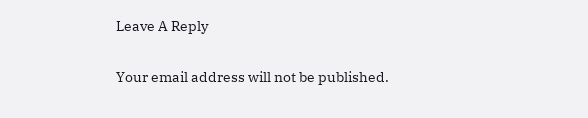Leave A Reply

Your email address will not be published.